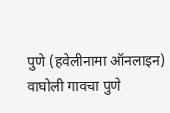पुणे (हवेलीनामा ऑनलाइन) वाघोली गावचा पुणे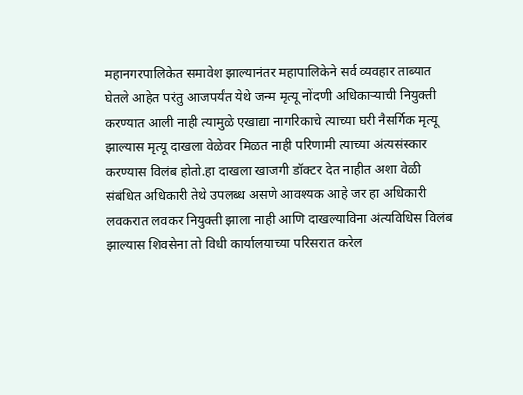महानगरपालिकेत समावेश झाल्यानंतर महापालिकेने सर्व व्यवहार ताब्यात घेतले आहेत परंतु आजपर्यंत येथे जन्म मृत्यू नोंदणी अधिकाऱ्याची नियुक्ती करण्यात आली नाही त्यामुळे एखाद्या नागरिकाचे त्याच्या घरी नैसर्गिक मृत्यू झाल्यास मृत्यू दाखला वेळेवर मिळत नाही परिणामी त्याच्या अंत्यसंस्कार करण्यास विलंब होतो.हा दाखला खाजगी डॉक्टर देत नाहीत अशा वेळी संबंधित अधिकारी तेथे उपलब्ध असणे आवश्यक आहे जर हा अधिकारी लवकरात लवकर नियुक्ती झाला नाही आणि दाखल्याविना अंत्यविधिस विलंब झाल्यास शिवसेना तो विधी कार्यालयाच्या परिसरात करेल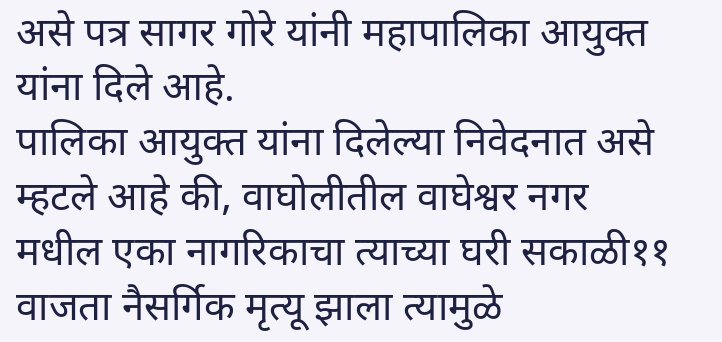असे पत्र सागर गोरे यांनी महापालिका आयुक्त यांना दिले आहे.
पालिका आयुक्त यांना दिलेल्या निवेदनात असे म्हटले आहे की, वाघोलीतील वाघेश्वर नगर मधील एका नागरिकाचा त्याच्या घरी सकाळी११ वाजता नैसर्गिक मृत्यू झाला त्यामुळे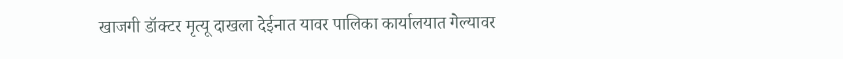खाजगी डॉक्टर मृत्यू दाखला देईनात यावर पालिका कार्यालयात गेल्यावर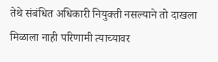तेथे संबंधित अधिकारी नियुक्ती नसल्याने तो दाखला मिळाला नाही परिणामी त्याच्यावर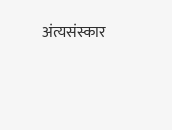अंत्यसंस्कार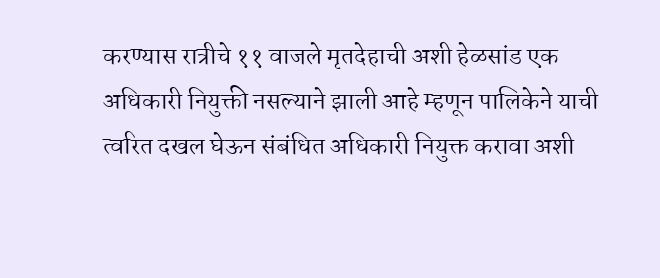करण्यास रात्रीचे ११ वाजले मृतदेहाची अशी हेळसांड एक अधिकारी नियुक्ती नसल्याने झाली आहे म्हणून पालिकेने याची त्वरित दखल घेऊन संबंधित अधिकारी नियुक्त करावा अशी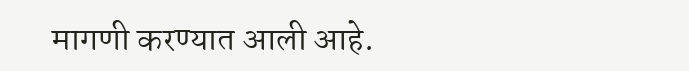मागणी करण्यात आली आहे.